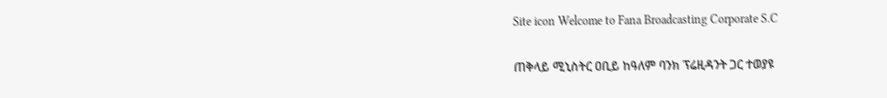Site icon Welcome to Fana Broadcasting Corporate S.C

ጠቅላይ ሚኒስትር ዐቢይ ከዓለም ባንክ ፕሬዚዳንት ጋር ተወያዩ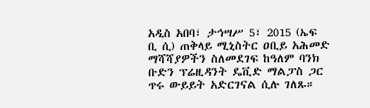አዲስ አበባ፣ ታኅሣሥ 5፣ 2015 (ኤፍ ቢ ሲ) ጠቅላይ ሚኒስትር ዐቢይ አሕመድ ማሻሻያዎችን ስለመደገፍ ከዓለም ባንክ ቡድን ፕሬዚዳንት ዴቪድ ማልፓስ ጋር ጥሩ ውይይት አድርገናል ሲሉ ገለጹ።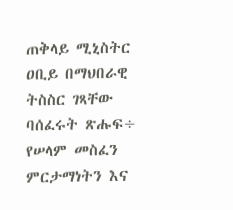ጠቅላይ ሚኒስትር ዐቢይ በማህበራዊ ትስስር ገጻቸው ባሰፈሩት ጽሑፍ÷ የሠላም መስፈን ምርታማነትን እና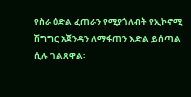የስራ ዕድል ፈጠራን የሚያጎለብት የኢኮኖሚ ሽግግር አጀንዳን ለማፋጠን እድል ይሰጣል ሲሉ ገልጸዋል፡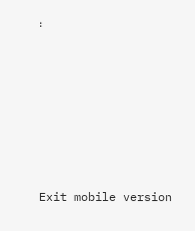፡







Exit mobile version